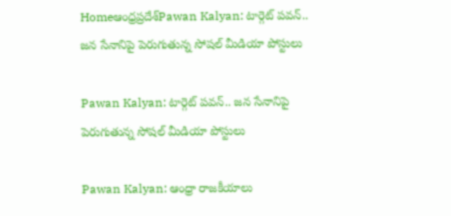Homeఆంధ్రప్రదేశ్‌Pawan Kalyan: టార్గెట్‌ పవన్‌.. జన సేనానిపై పెరుగుతున్న సోషల్‌ మీడియా పోస్టులు

Pawan Kalyan: టార్గెట్‌ పవన్‌.. జన సేనానిపై పెరుగుతున్న సోషల్‌ మీడియా పోస్టులు

Pawan Kalyan: ఆంధ్రా రాజకీయాలు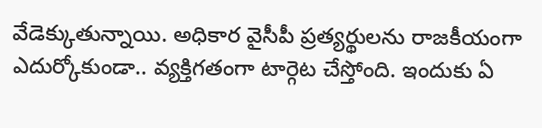వేడెక్కుతున్నాయి. అధికార వైసీపీ ప్రత్యర్థులను రాజకీయంగా ఎదుర్కోకుండా.. వ్యక్తిగతంగా టార్గెట చేస్తోంది. ఇందుకు ఏ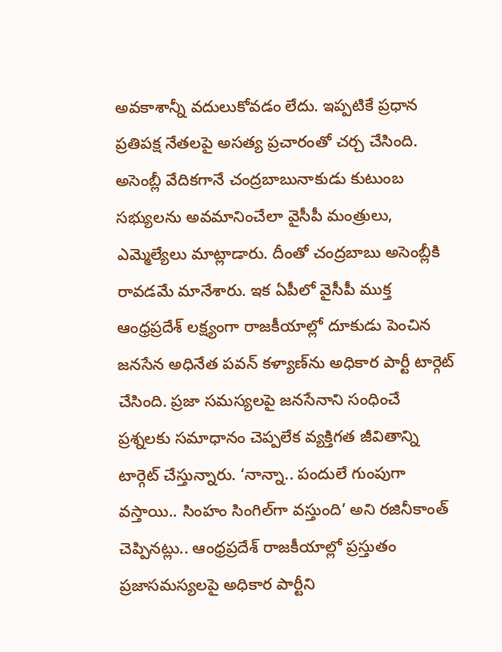అవకాశాన్నీ వదులుకోవడం లేదు. ఇప్పటికే ప్రధాన ప్రతిపక్ష నేతలపై అసత్య ప్రచారంతో చర్చ చేసింది. అసెంబ్లీ వేదికగానే చంద్రబాబునాకుడు కుటుంబ సభ్యులను అవమానించేలా వైసీపీ మంత్రులు, ఎమ్మెల్యేలు మాట్లాడారు. దీంతో చంద్రబాబు అసెంబ్లీకి రావడమే మానేశారు. ఇక ఏపీలో వైసీపీ ముక్త ఆంధ్రప్రదేశ్‌ లక్ష్యంగా రాజకీయాల్లో దూకుడు పెంచిన జనసేన అధినేత పవన్‌ కళ్యాణ్‌ను అధికార పార్టీ టార్గెట్‌ చేసింది. ప్రజా సమస్యలపై జనసేనాని సంధించే ప్రశ్నలకు సమాధానం చెప్పలేక వ్యక్తిగత జీవితాన్ని టార్గెట్‌ చేస్తున్నారు. ‘నాన్నా.. పందులే గుంపుగా వస్తాయి.. సింహం సింగిల్‌గా వస్తుంది’ అని రజినీకాంత్‌ చెప్పినట్లు.. ఆంధ్రప్రదేశ్‌ రాజకీయాల్లో ప్రస్తుతం ప్రజాసమస్యలపై అధికార పార్టీని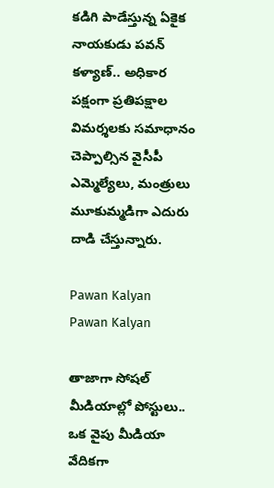కడిగి పాడేస్తున్న ఏకైక నాయకుడు పవన్‌ కళ్యాణ్‌.. అధికార పక్షంగా ప్రతిపక్షాల విమర్శలకు సమాధానం చెప్పాల్సిన వైసీపీ ఎమ్మెల్యేలు, మంత్రులు మూకుమ్మడిగా ఎదురు దాడి చేస్తున్నారు.

Pawan Kalyan
Pawan Kalyan

తాజాగా సోషల్‌ మీడియాల్లో పోస్టులు..
ఒక వైపు మీడియా వేదికగా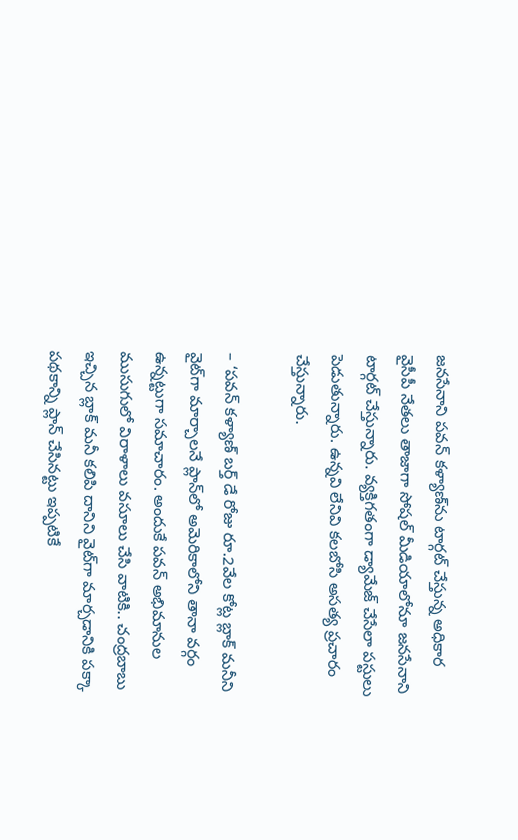జనసేనాని పవన్‌ కళ్యాణ్‌ను టార్గట్‌ చేస్తున్న అధికార వైసీపీ నేతలు తాజాగా సోషల్‌ మీడియాలోనూ జనసేనాని టార్గట్‌ చేస్తున్నారు. వ్యక్తిగతంగా డ్యామేజ్‌ చేసేలా పస్టులు పెడుతున్నారు. ఉన్నవి లేనివి కలబోసి అసత్య ప్రచారం చేస్తున్నారు.

– ‘పవన్‌ కళ్యాణ్‌ బర్త్‌ డే రోజు రూ.2వేల కోట్ల బ్లాక్‌ మనీని వైట్‌గా మార్చాలనే ప్లాన్‌లో అమెరికాలోని తానా వర్గం ఉన్నట్టుగా సమాచారం. అందుకే పవన్‌ అభిమానుల ముసుగులో విరాళాలు వసూలు చేసి వాటికి.. చంద్రబాబు ఇచ్చిన బ్లాక్‌ మనీ కలిపి దానిని వైట్‌గా మార్చడానికి పక్కా పథకాన్ని ప్లాన్‌ చేసినట్టు ఇప్పటికే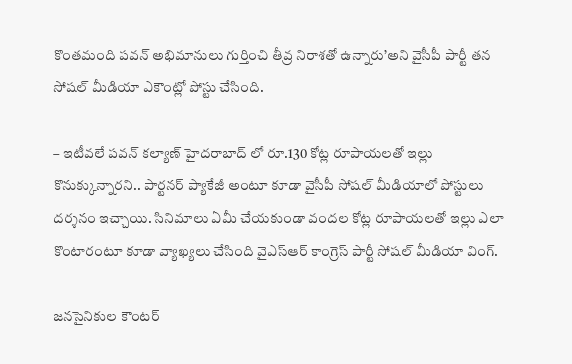కొంతమంది పవన్‌ అభిమానులు గుర్తించి తీవ్ర నిరాశతో ఉన్నారు’అని వైసీపీ పార్టీ తన సోషల్‌ మీడియా ఎకౌంట్లో పోస్టు చేసింది.

– ఇటీవలే పవన్‌ కల్యాణ్‌ హైదరాబాద్‌ లో రూ.130 కోట్ల రూపాయలతో ఇల్లు కొనుక్కున్నారని.. పార్టనర్‌ ప్యాకేజీ అంటూ కూడా వైసీపీ సోషల్‌ మీడియాలో పోస్టులు దర్శనం ఇచ్చాయి. సినిమాలు ఏమీ చేయకుండా వందల కోట్ల రూపాయలతో ఇల్లు ఎలా కొంటారంటూ కూడా వ్యాఖ్యలు చేసింది వైఎస్‌ఆర్‌ కాంగ్రెస్‌ పార్టీ సోషల్‌ మీడియా వింగ్‌.

జనసైనికుల కౌంటర్‌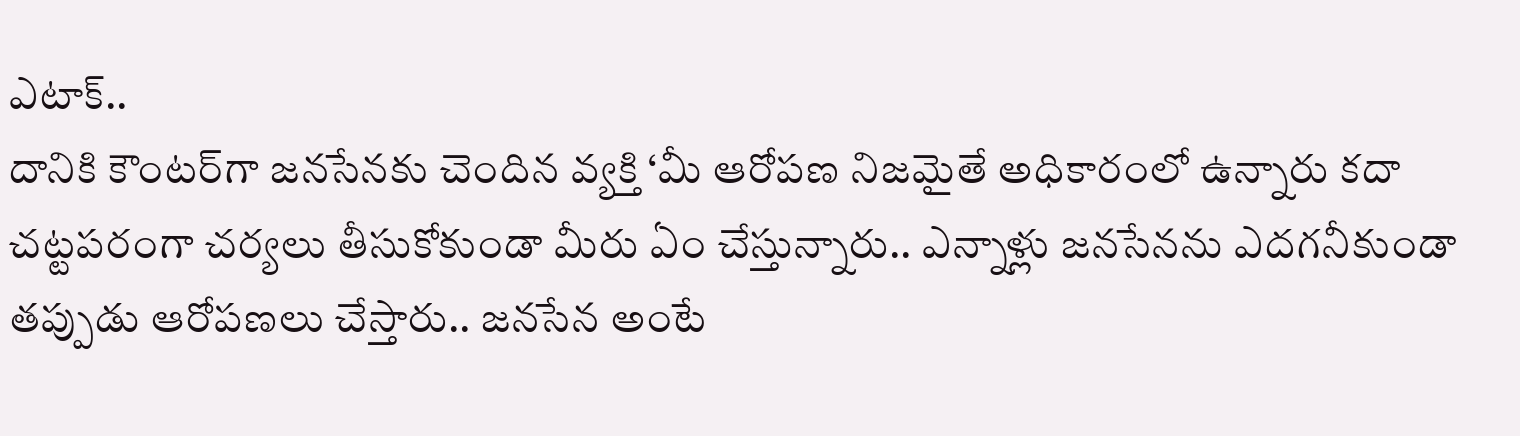ఎటాక్‌..
దానికి కౌంటర్‌గా జనసేనకు చెందిన వ్యక్తి ‘మీ ఆరోపణ నిజమైతే అధికారంలో ఉన్నారు కదా చట్టపరంగా చర్యలు తీసుకోకుండా మీరు ఏం చేస్తున్నారు.. ఎన్నాళ్లు జనసేనను ఎదగనీకుండా తప్పుడు ఆరోపణలు చేస్తారు.. జనసేన అంటే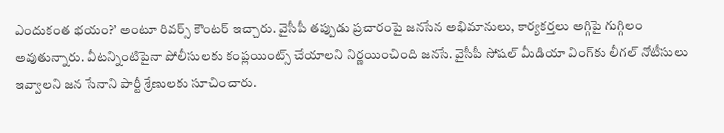ఎందుకంత భయం?’ అంటూ రివర్స్‌ కౌంటర్‌ ఇచ్చారు. వైసీపీ తప్పుడు ప్రచారంపై జనసేన అభిమానులు, కార్యకర్తలు అగ్గిపై గుగ్గిలం అవుతున్నారు. వీటన్నింటిపైనా పోలీసులకు కంప్లయింట్స్‌ చేయాలని నిర్ణయించింది జనసే. వైసీపీ సోషల్‌ మీడియా వింగ్‌కు లీగల్‌ నోటీసులు ఇవ్వాలని జన సేనాని పార్టీ శ్రేణులకు సూచించారు.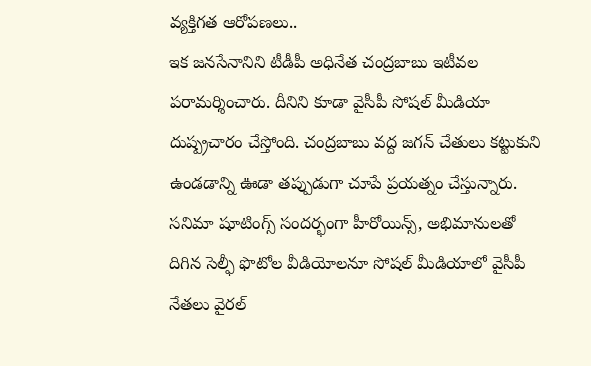వ్యక్తిగత ఆరోపణలు..
ఇక జనసేనానిని టీడీపీ అధినేత చంద్రబాబు ఇటీవల పరామర్శించారు. దీనిని కూడా వైసీపీ సోషల్‌ మీడియా దుష్ప్రచారం చేస్తోంది. చంద్రబాబు వద్ద జగన్‌ చేతులు కట్టుకుని ఉండడాన్ని ఊడా తప్పుడుగా చూపే ప్రయత్నం చేస్తున్నారు. సనిమా షూటింగ్స్‌ సందర్భంగా హీరోయిన్స్, అభిమానులతో దిగిన సెల్ఫీ ఫొటోల వీడియోలనూ సోషల్‌ మీడియాలో వైసీపీ నేతలు వైరల్‌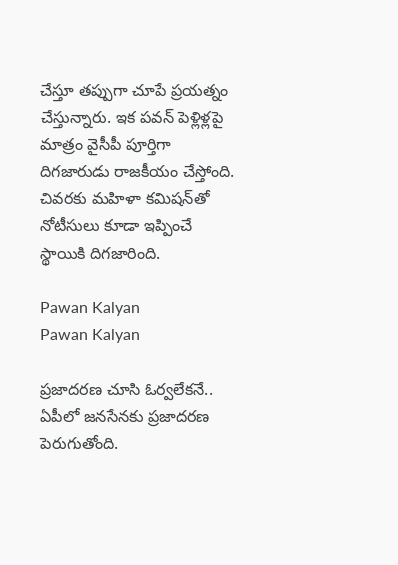చేస్తూ తప్పుగా చూపే ప్రయత్నం చేస్తున్నారు. ఇక పవన్‌ పెళ్లిళ్లపై మాత్రం వైసీపీ పూర్తిగా దిగజారుడు రాజకీయం చేస్తోంది. చివరకు మహిళా కమిషన్‌తో నోటీసులు కూడా ఇప్పించే స్థాయికి దిగజారింది.

Pawan Kalyan
Pawan Kalyan

ప్రజాదరణ చూసి ఓర్వలేకనే..
ఏపీలో జనసేనకు ప్రజాదరణ పెరుగుతోంది.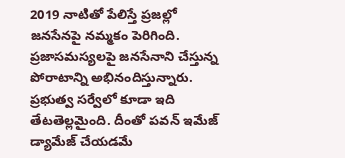2019 నాటితో పేలిస్తే ప్రజల్లో జనసేనపై నమ్మకం పెరిగింది. ప్రజాసమస్యలపై జనసేనాని చేస్తున్న పోరాటాన్ని అభినందిస్తున్నారు. ప్రభుత్వ సర్వేలో కూడా ఇది తేటతెల్లమైంది. దీంతో పవన్‌ ఇమేజ్‌ డ్యామేజ్‌ చేయడమే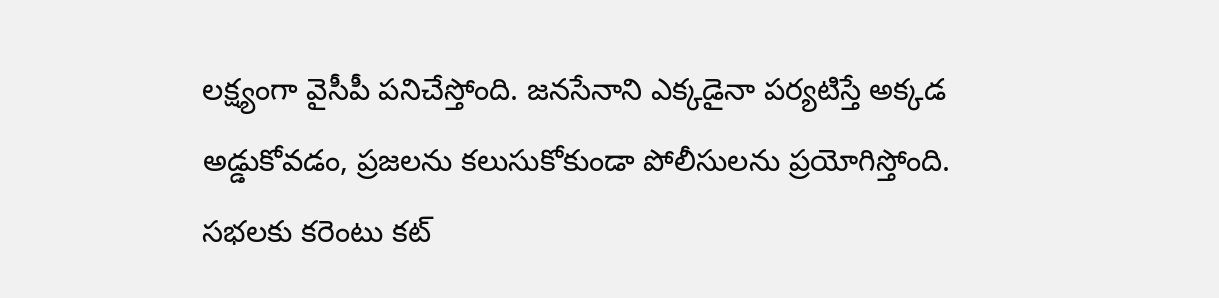లక్ష్యంగా వైసీపీ పనిచేస్తోంది. జనసేనాని ఎక్కడైనా పర్యటిస్తే అక్కడ అడ్డుకోవడం, ప్రజలను కలుసుకోకుండా పోలీసులను ప్రయోగిస్తోంది. సభలకు కరెంటు కట్‌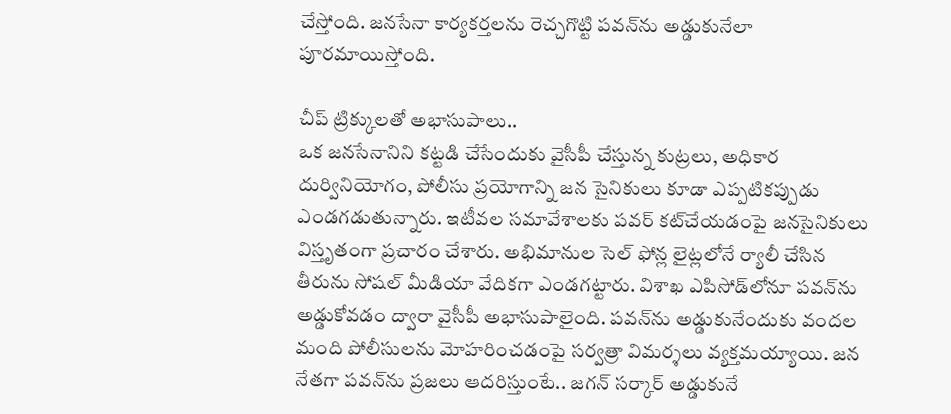చేస్తోంది. జనసేనా కార్యకర్తలను రెచ్చగొట్టి పవన్‌ను అడ్డుకునేలా పూరమాయిస్తోంది.

చీప్‌ ట్రిక్కులతో అభాసుపాలు..
ఒక జనసేనానిని కట్టడి చేసేందుకు వైసీపీ చేస్తున్న కుట్రలు, అధికార దుర్వినియోగం, పోలీసు ప్రయోగాన్ని జన సైనికులు కూడా ఎప్పటికప్పుడు ఎండగడుతున్నారు. ఇటీవల సమావేశాలకు పవర్‌ కట్‌చేయడంపై జనసైనికులు విస్తృతంగా ప్రచారం చేశారు. అభిమానుల సెల్‌ ఫోన్ల లైట్లలోనే ర్యాలీ చేసిన తీరును సోషల్‌ మీడియా వేదికగా ఎండగట్టారు. విశాఖ ఎపిసోడ్‌లోనూ పవన్‌ను అడ్డుకోవడం ద్వారా వైసీపీ అభాసుపాలైంది. పవన్‌ను అడ్డుకునేందుకు వందల మంది పోలీసులను మోహరించడంపై సర్వత్రా విమర్శలు వ్యక్తమయ్యాయి. జన నేతగా పవన్‌ను ప్రజలు ఆదరిస్తుంటే.. జగన్‌ సర్కార్‌ అడ్డుకునే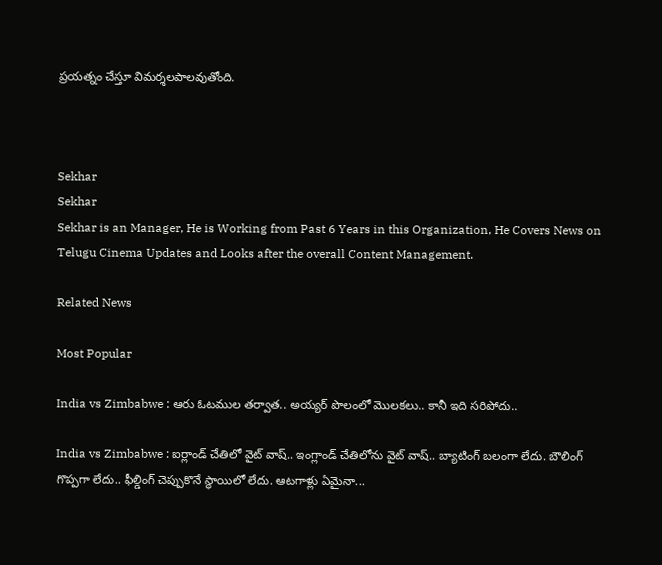ప్రయత్నం చేస్తూ విమర్శలపాలవుతోంది.



Sekhar
Sekhar
Sekhar is an Manager, He is Working from Past 6 Years in this Organization, He Covers News on Telugu Cinema Updates and Looks after the overall Content Management.

Related News

Most Popular

India vs Zimbabwe : ఆరు ఓటముల తర్వాత.. అయ్యర్ పొలంలో మొలకలు.. కానీ ఇది సరిపోదు..

India vs Zimbabwe : ఐర్లాండ్ చేతిలో వైట్ వాష్.. ఇంగ్లాండ్ చేతిలోను వైట్ వాష్.. బ్యాటింగ్ బలంగా లేదు. బౌలింగ్ గొప్పగా లేదు.. ఫీల్డింగ్ చెప్పుకొనే స్థాయిలో లేదు. ఆటగాళ్లు ఏమైనా...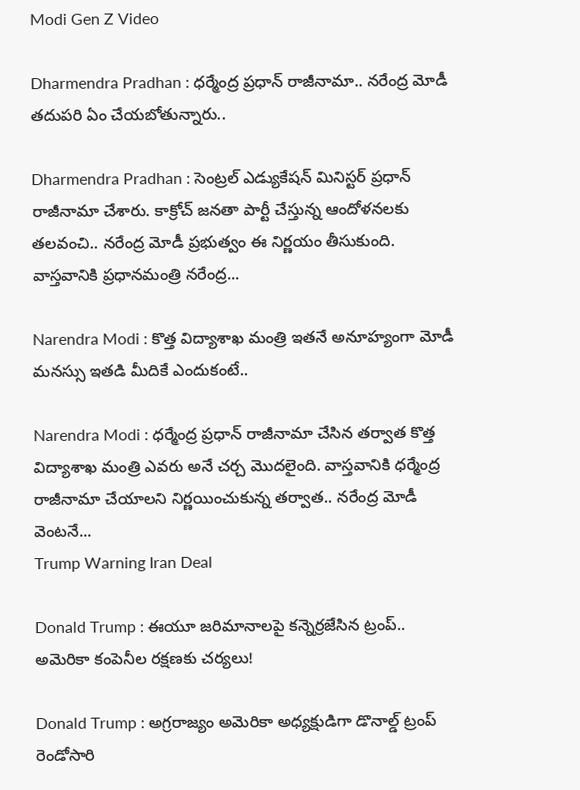Modi Gen Z Video

Dharmendra Pradhan : ధర్మేంద్ర ప్రధాన్ రాజీనామా.. నరేంద్ర మోడీ తదుపరి ఏం చేయబోతున్నారు..

Dharmendra Pradhan : సెంట్రల్ ఎడ్యుకేషన్ మినిస్టర్ ప్రధాన్ రాజీనామా చేశారు. కాక్రోచ్ జనతా పార్టీ చేస్తున్న ఆందోళనలకు తలవంచి.. నరేంద్ర మోడీ ప్రభుత్వం ఈ నిర్ణయం తీసుకుంది. వాస్తవానికి ప్రధానమంత్రి నరేంద్ర...

Narendra Modi : కొత్త విద్యాశాఖ మంత్రి ఇతనే అనూహ్యంగా మోడీ మనస్సు ఇతడి మీదికే ఎందుకంటే..

Narendra Modi : ధర్మేంద్ర ప్రధాన్ రాజీనామా చేసిన తర్వాత కొత్త విద్యాశాఖ మంత్రి ఎవరు అనే చర్చ మొదలైంది. వాస్తవానికి ధర్మేంద్ర రాజీనామా చేయాలని నిర్ణయించుకున్న తర్వాత.. నరేంద్ర మోడీ వెంటనే...
Trump Warning Iran Deal

Donald Trump : ఈయూ జరిమానాలపై కన్నెర్రజేసిన ట్రంప్‌.. అమెరికా కంపెనీల రక్షణకు చర్యలు!

Donald Trump : అగ్రరాజ్యం అమెరికా అధ్యక్షుడిగా డొనాల్డ్‌ ట్రంప్‌ రెండోసారి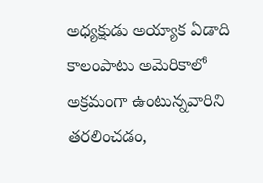అధ్యక్షుడు అయ్యాక ఏడాది కాలంపాటు అమెరికాలో అక్రమంగా ఉంటున్నవారిని తరలించడం,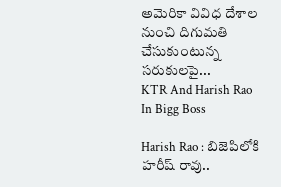అమెరికా వివిధ దేశాల నుంచి దిగుమతి చేసుకుంటున్న సరుకులపై...
KTR And Harish Rao In Bigg Boss

Harish Rao : బిజెపిలోకి హరీష్ రావు..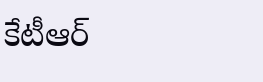కేటీఆర్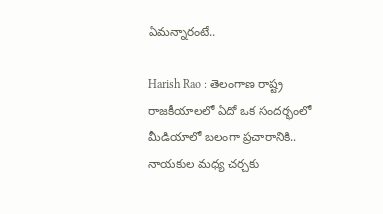ఏమన్నారంటే..

Harish Rao : తెలంగాణ రాష్ట్ర రాజకీయాలలో ఏదో ఒక సందర్భంలో మీడియాలో బలంగా ప్రచారానికి.. నాయకుల మధ్య చర్చకు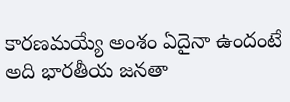కారణమయ్యే అంశం ఏదైనా ఉందంటే అది భారతీయ జనతా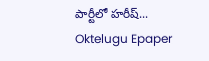పార్టీలో హరీష్...
Oktelugu Epaper